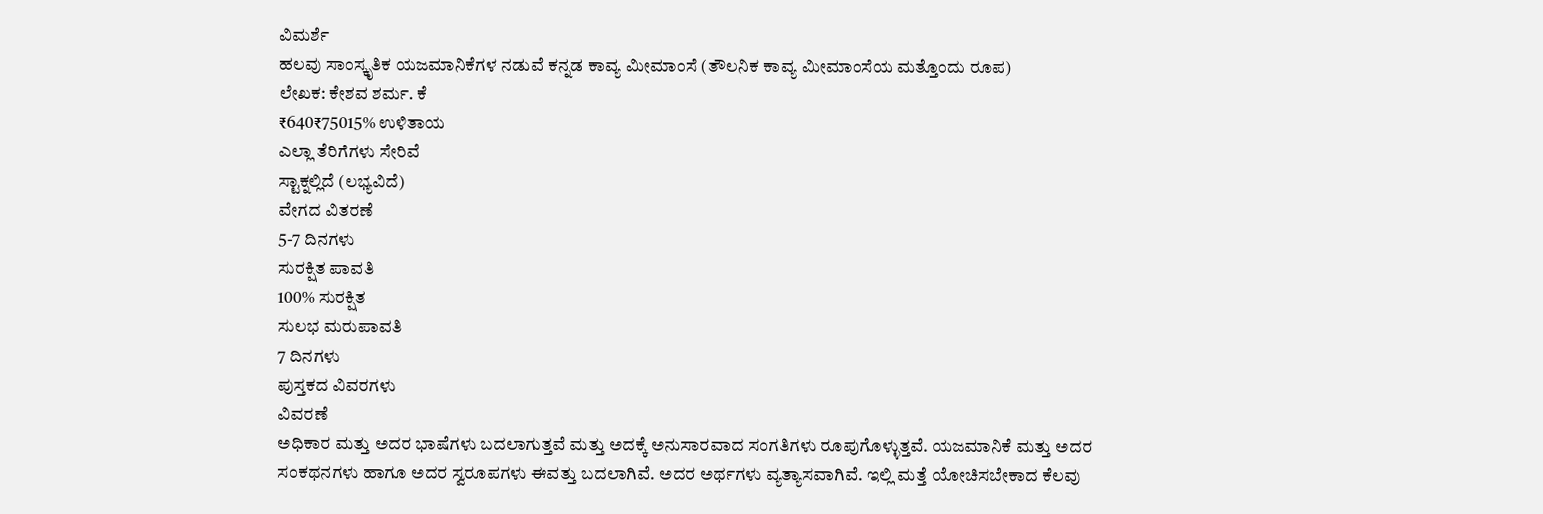ವಿಮರ್ಶೆ
ಹಲವು ಸಾಂಸ್ಕೃತಿಕ ಯಜಮಾನಿಕೆಗಳ ನಡುವೆ ಕನ್ನಡ ಕಾವ್ಯ ಮೀಮಾಂಸೆ (ತೌಲನಿಕ ಕಾವ್ಯ ಮೀಮಾಂಸೆಯ ಮತ್ತೊಂದು ರೂಪ)
ಲೇಖಕ: ಕೇಶವ ಶರ್ಮ. ಕೆ
₹640₹75015% ಉಳಿತಾಯ
ಎಲ್ಲಾ ತೆರಿಗೆಗಳು ಸೇರಿವೆ
ಸ್ಟಾಕ್ನಲ್ಲಿದೆ (ಲಭ್ಯವಿದೆ)
ವೇಗದ ವಿತರಣೆ
5-7 ದಿನಗಳು
ಸುರಕ್ಷಿತ ಪಾವತಿ
100% ಸುರಕ್ಷಿತ
ಸುಲಭ ಮರುಪಾವತಿ
7 ದಿನಗಳು
ಪುಸ್ತಕದ ವಿವರಗಳು
ವಿವರಣೆ
ಅಧಿಕಾರ ಮತ್ತು ಅದರ ಭಾಷೆಗಳು ಬದಲಾಗುತ್ತವೆ ಮತ್ತು ಅದಕ್ಕೆ ಅನುಸಾರವಾದ ಸಂಗತಿಗಳು ರೂಪುಗೊಳ್ಳುತ್ತವೆ. ಯಜಮಾನಿಕೆ ಮತ್ತು ಅದರ ಸಂಕಥನಗಳು ಹಾಗೂ ಅದರ ಸ್ವರೂಪಗಳು ಈವತ್ತು ಬದಲಾಗಿವೆ. ಅದರ ಅರ್ಥಗಳು ವ್ಯತ್ಯಾಸವಾಗಿವೆ. ಇಲ್ಲಿ ಮತ್ತೆ ಯೋಚಿಸಬೇಕಾದ ಕೆಲವು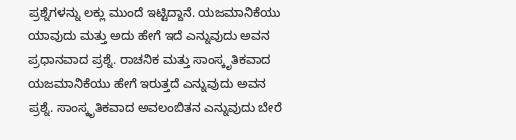ಪ್ರಶ್ನೆಗಳನ್ನು ಲಕ್ಲು ಮುಂದೆ ಇಟ್ಟಿದ್ದಾನೆ. ಯಜಮಾನಿಕೆಯು ಯಾವುದು ಮತ್ತು ಅದು ಹೇಗೆ ಇದೆ ಎನ್ನುವುದು ಅವನ ಪ್ರಧಾನವಾದ ಪ್ರಶ್ನೆ. ರಾಚನಿಕ ಮತ್ತು ಸಾಂಸ್ಕೃತಿಕವಾದ ಯಜಮಾನಿಕೆಯು ಹೇಗೆ ಇರುತ್ತದೆ ಎನ್ನುವುದು ಅವನ ಪ್ರಶ್ನೆ. ಸಾಂಸ್ಕೃತಿಕವಾದ ಅವಲಂಬಿತನ ಎನ್ನುವುದು ಬೇರೆ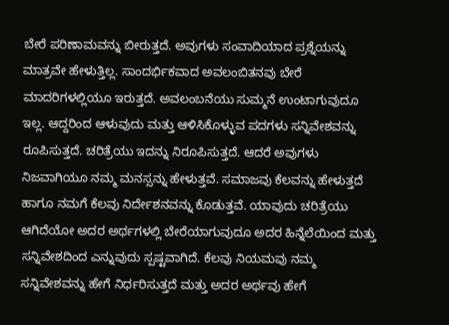ಬೇರೆ ಪರಿಣಾಮವನ್ನು ಬೀರುತ್ತದೆ. ಅವುಗಳು ಸಂವಾದಿಯಾದ ಪ್ರಶ್ನೆಯನ್ನು ಮಾತ್ರವೇ ಹೇಳುತ್ತಿಲ್ಲ. ಸಾಂದರ್ಭಿಕವಾದ ಅವಲಂಬಿತನವು ಬೇರೆ ಮಾದರಿಗಳಲ್ಲಿಯೂ ಇರುತ್ತದೆ. ಅವಲಂಬನೆಯು ಸುಮ್ಮನೆ ಉಂಟಾಗುವುದೂ ಇಲ್ಲ. ಆದ್ದರಿಂದ ಆಳುವುದು ಮತ್ತು ಆಳಿಸಿಕೊಳ್ಳುವ ಪದಗಳು ಸನ್ನಿವೇಶವನ್ನು ರೂಪಿಸುತ್ತದೆ. ಚರಿತ್ರೆಯು ಇದನ್ನು ನಿರೂಪಿಸುತ್ತದೆ. ಆದರೆ ಅವುಗಳು ನಿಜವಾಗಿಯೂ ನಮ್ಮ ಮನಸ್ಸನ್ನು ಹೇಳುತ್ತವೆ. ಸಮಾಜವು ಕೆಲವನ್ನು ಹೇಳುತ್ತದೆ ಹಾಗೂ ನಮಗೆ ಕೆಲವು ನಿರ್ದೇಶನವನ್ನು ಕೊಡುತ್ತವೆ. ಯಾವುದು ಚರಿತ್ರೆಯು ಆಗಿದೆಯೋ ಅದರ ಅರ್ಥಗಳಲ್ಲಿ ಬೇರೆಯಾಗುವುದೂ ಅದರ ಹಿನ್ನೆಲೆಯಿಂದ ಮತ್ತು ಸನ್ನಿವೇಶದಿಂದ ಎನ್ನುವುದು ಸ್ಪಷ್ಟವಾಗಿದೆ. ಕೆಲವು ನಿಯಮವು ನಮ್ಮ ಸನ್ನಿವೇಶವನ್ನು ಹೇಗೆ ನಿರ್ಧರಿಸುತ್ತದೆ ಮತ್ತು ಅದರ ಅರ್ಥವು ಹೇಗೆ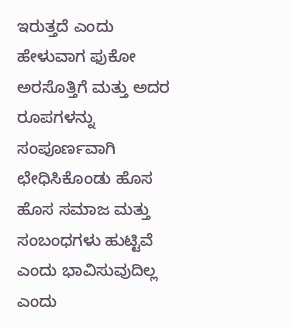ಇರುತ್ತದೆ ಎಂದು ಹೇಳುವಾಗ ಫುಕೋ ಅರಸೊತ್ತಿಗೆ ಮತ್ತು ಅದರ ರೂಪಗಳನ್ನು ಸಂಪೂರ್ಣವಾಗಿ ಛೇಧಿಸಿಕೊಂಡು ಹೊಸ ಹೊಸ ಸಮಾಜ ಮತ್ತು ಸಂಬಂಧಗಳು ಹುಟ್ಟಿವೆ ಎಂದು ಭಾವಿಸುವುದಿಲ್ಲ ಎಂದು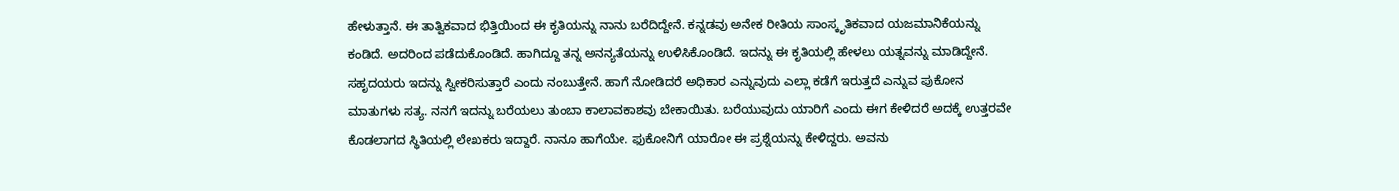ಹೇಳುತ್ತಾನೆ. ಈ ತಾತ್ವಿಕವಾದ ಭಿತ್ತಿಯಿಂದ ಈ ಕೃತಿಯನ್ನು ನಾನು ಬರೆದಿದ್ದೇನೆ. ಕನ್ನಡವು ಅನೇಕ ರೀತಿಯ ಸಾಂಸ್ಕೃತಿಕವಾದ ಯಜಮಾನಿಕೆಯನ್ನು ಕಂಡಿದೆ. ಅದರಿಂದ ಪಡೆದುಕೊಂಡಿದೆ. ಹಾಗಿದ್ದೂ ತನ್ನ ಅನನ್ಯತೆಯನ್ನು ಉಳಿಸಿಕೊಂಡಿದೆ. ಇದನ್ನು ಈ ಕೃತಿಯಲ್ಲಿ ಹೇಳಲು ಯತ್ನವನ್ನು ಮಾಡಿದ್ದೇನೆ. ಸಹೃದಯರು ಇದನ್ನು ಸ್ವೀಕರಿಸುತ್ತಾರೆ ಎಂದು ನಂಬುತ್ತೇನೆ. ಹಾಗೆ ನೋಡಿದರೆ ಅಧಿಕಾರ ಎನ್ನುವುದು ಎಲ್ಲಾ ಕಡೆಗೆ ಇರುತ್ತದೆ ಎನ್ನುವ ಪುಕೋನ ಮಾತುಗಳು ಸತ್ಯ. ನನಗೆ ಇದನ್ನು ಬರೆಯಲು ತುಂಬಾ ಕಾಲಾವಕಾಶವು ಬೇಕಾಯಿತು. ಬರೆಯುವುದು ಯಾರಿಗೆ ಎಂದು ಈಗ ಕೇಳಿದರೆ ಅದಕ್ಕೆ ಉತ್ತರವೇ ಕೊಡಲಾಗದ ಸ್ಥಿತಿಯಲ್ಲಿ ಲೇಖಕರು ಇದ್ದಾರೆ. ನಾನೂ ಹಾಗೆಯೇ. ಫುಕೋನಿಗೆ ಯಾರೋ ಈ ಪ್ರಶ್ನೆಯನ್ನು ಕೇಳಿದ್ದರು. ಅವನು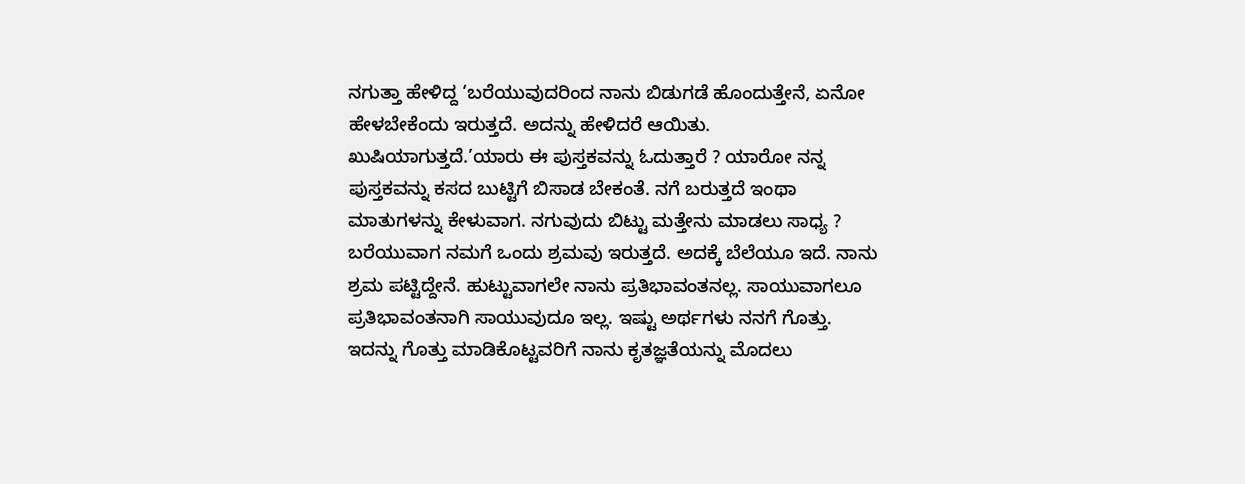ನಗುತ್ತಾ ಹೇಳಿದ್ದ ‘ಬರೆಯುವುದರಿಂದ ನಾನು ಬಿಡುಗಡೆ ಹೊಂದುತ್ತೇನೆ, ಏನೋ ಹೇಳಬೇಕೆಂದು ಇರುತ್ತದೆ. ಅದನ್ನು ಹೇಳಿದರೆ ಆಯಿತು. ಖುಷಿಯಾಗುತ್ತದೆ.’ಯಾರು ಈ ಪುಸ್ತಕವನ್ನು ಓದುತ್ತಾರೆ ? ಯಾರೋ ನನ್ನ ಪುಸ್ತಕವನ್ನು ಕಸದ ಬುಟ್ಟಿಗೆ ಬಿಸಾಡ ಬೇಕಂತೆ. ನಗೆ ಬರುತ್ತದೆ ಇಂಥಾ ಮಾತುಗಳನ್ನು ಕೇಳುವಾಗ. ನಗುವುದು ಬಿಟ್ಟು ಮತ್ತೇನು ಮಾಡಲು ಸಾಧ್ಯ ? ಬರೆಯುವಾಗ ನಮಗೆ ಒಂದು ಶ್ರಮವು ಇರುತ್ತದೆ. ಅದಕ್ಕೆ ಬೆಲೆಯೂ ಇದೆ. ನಾನು ಶ್ರಮ ಪಟ್ಟಿದ್ದೇನೆ. ಹುಟ್ಟುವಾಗಲೇ ನಾನು ಪ್ರತಿಭಾವಂತನಲ್ಲ. ಸಾಯುವಾಗಲೂ ಪ್ರತಿಭಾವಂತನಾಗಿ ಸಾಯುವುದೂ ಇಲ್ಲ. ಇಷ್ಟು ಅರ್ಥಗಳು ನನಗೆ ಗೊತ್ತು. ಇದನ್ನು ಗೊತ್ತು ಮಾಡಿಕೊಟ್ಟವರಿಗೆ ನಾನು ಕೃತಜ್ಞತೆಯನ್ನು ಮೊದಲು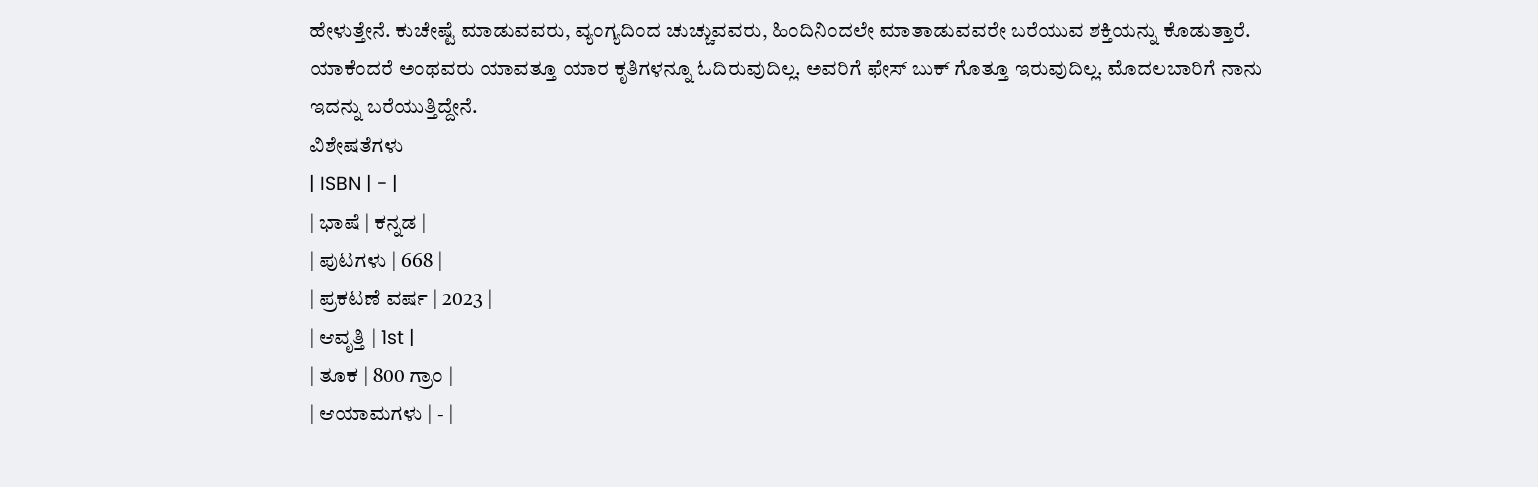ಹೇಳುತ್ತೇನೆ. ಕುಚೇಷ್ಟೆ ಮಾಡುವವರು, ವ್ಯಂಗ್ಯದಿಂದ ಚುಚ್ಚುವವರು, ಹಿಂದಿನಿಂದಲೇ ಮಾತಾಡುವವರೇ ಬರೆಯುವ ಶಕ್ತಿಯನ್ನು ಕೊಡುತ್ತಾರೆ. ಯಾಕೆಂದರೆ ಅಂಥವರು ಯಾವತ್ತೂ ಯಾರ ಕೃತಿಗಳನ್ನೂ ಓದಿರುವುದಿಲ್ಲ. ಅವರಿಗೆ ಫೇಸ್ ಬುಕ್ ಗೊತ್ತೂ ಇರುವುದಿಲ್ಲ. ಮೊದಲಬಾರಿಗೆ ನಾನು ಇದನ್ನು ಬರೆಯುತ್ತಿದ್ದೇನೆ.
ವಿಶೇಷತೆಗಳು
| ISBN | - |
| ಭಾಷೆ | ಕನ್ನಡ |
| ಪುಟಗಳು | 668 |
| ಪ್ರಕಟಣೆ ವರ್ಷ | 2023 |
| ಆವೃತ್ತಿ | 1st |
| ತೂಕ | 800 ಗ್ರಾಂ |
| ಆಯಾಮಗಳು | - |